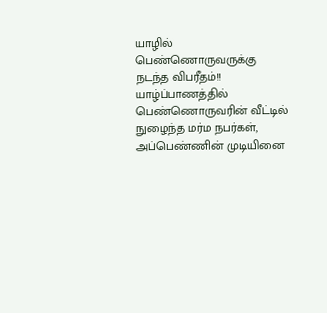யாழில் பெண்ணொருவருக்கு நடந்த விபரீதம்!!
யாழ்ப்பாணத்தில் பெண்ணொருவரின் வீட்டில் நுழைந்த மர்ம நபர்கள், அப்பெண்ணின் முடியினை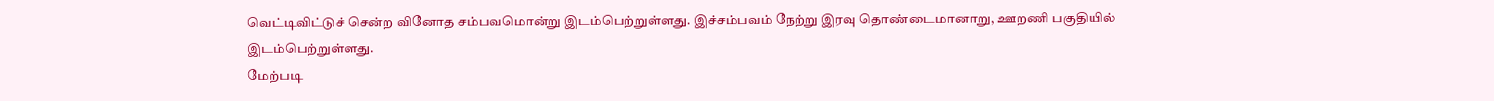வெட்டிவிட்டுச் சென்ற வினோத சம்பவமொன்று இடம்பெற்றுள்ளது. இச்சம்பவம் நேற்று இரவு தொண்டைமானாறு, ஊறணி பகுதியில் இடம்பெற்றுள்ளது.
மேற்படி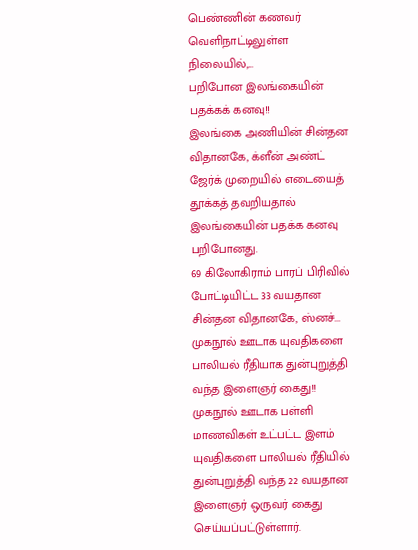பெண்ணின் கணவர் வெளிநாட்டிலுள்ள நிலையில்,...
பறிபோன இலங்கையின் பதக்கக் கனவு!!
இலங்கை அணியின் சின்தன விதானகே, க்ளீன் அண்ட் ஜேர்க் முறையில் எடையைத் தூக்கத் தவறியதால் இலங்கையின் பதக்க கனவு பறிபோனது.
69 கிலோகிராம் பாரப் பிரிவில் போட்டியிட்ட 33 வயதான சின்தன விதானகே, ஸ்னச்...
முகநூல் ஊடாக யுவதிகளை பாலியல் ரீதியாக துன்புறுத்தி வந்த இளைஞர் கைது!!
முகநூல் ஊடாக பள்ளி மாணவிகள் உட்பட்ட இளம் யுவதிகளை பாலியல் ரீதியில் துன்புறுத்தி வந்த 22 வயதான இளைஞர் ஒருவர் கைது செய்யப்பட்டுள்ளார்.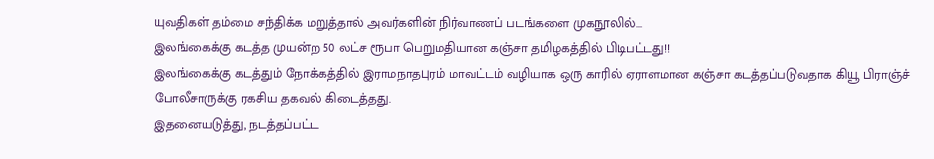யுவதிகள் தம்மை சந்திக்க மறுத்தால் அவர்களின் நிர்வாணப் படங்களை முகநூலில்...
இலங்கைக்கு கடத்த முயன்ற 50 லட்ச ரூபா பெறுமதியான கஞ்சா தமிழகத்தில் பிடிபட்டது!!
இலங்கைக்கு கடத்தும் நோக்கத்தில் இராமநாதபுரம் மாவட்டம் வழியாக ஒரு காரில் ஏராளமான கஞ்சா கடத்தப்படுவதாக கியூ பிராஞ்ச் போலீசாருக்கு ரகசிய தகவல் கிடைத்தது.
இதனையடுத்து, நடத்தப்பட்ட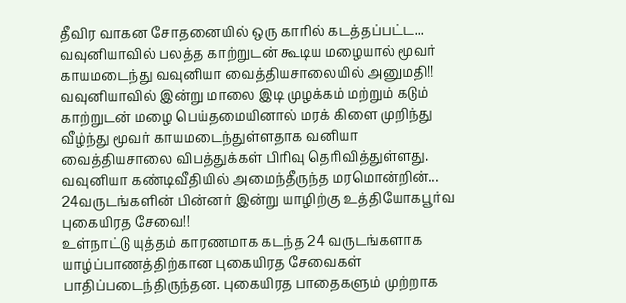தீவிர வாகன சோதனையில் ஒரு காரில் கடத்தப்பட்ட...
வவுனியாவில் பலத்த காற்றுடன் கூடிய மழையால் மூவர் காயமடைந்து வவுனியா வைத்தியசாலையில் அனுமதி!!
வவுனியாவில் இன்று மாலை இடி முழக்கம் மற்றும் கடும் காற்றுடன் மழை பெய்தமையினால் மரக் கிளை முறிந்து வீழ்ந்து மூவர் காயமடைந்துள்ளதாக வனியா வைத்தியசாலை விபத்துக்கள் பிரிவு தெரிவித்துள்ளது.
வவுனியா கண்டிவீதியில் அமைந்தீருந்த மரமொன்றின்...
24வருடங்களின் பின்னர் இன்று யாழிற்கு உத்தியோகபூர்வ புகையிரத சேவை!!
உள்நாட்டு யுத்தம் காரணமாக கடந்த 24 வருடங்களாக யாழ்ப்பாணத்திற்கான புகையிரத சேவைகள் பாதிப்படைந்திருந்தன. புகையிரத பாதைகளும் முற்றாக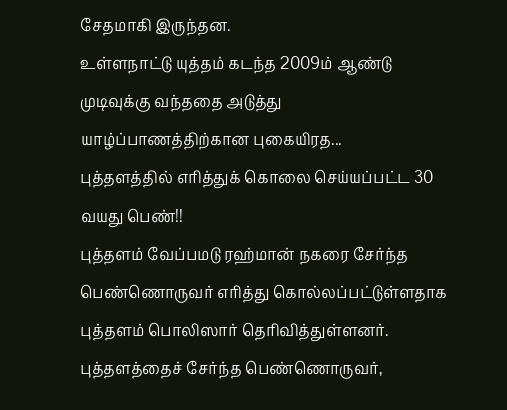சேதமாகி இருந்தன.
உள்ளநாட்டு யுத்தம் கடந்த 2009ம் ஆண்டு முடிவுக்கு வந்ததை அடுத்து யாழ்ப்பாணத்திற்கான புகையிரத...
புத்தளத்தில் எரித்துக் கொலை செய்யப்பட்ட 30 வயது பெண்!!
புத்தளம் வேப்பமடு ரஹ்மான் நகரை சேர்ந்த பெண்ணொருவர் எரித்து கொல்லப்பட்டுள்ளதாக புத்தளம் பொலிஸார் தெரிவித்துள்ளனர்.
புத்தளத்தைச் சேர்ந்த பெண்ணொருவர்,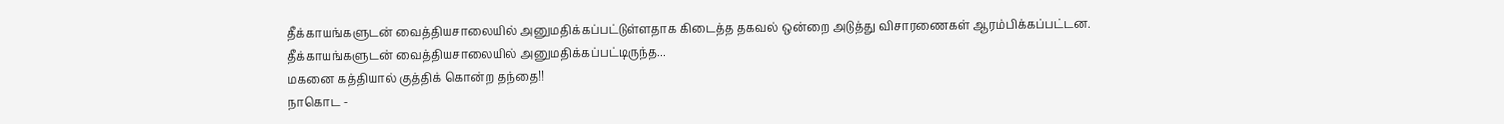தீக்காயங்களுடன் வைத்தியசாலையில் அனுமதிக்கப்பட்டுள்ளதாக கிடைத்த தகவல் ஒன்றை அடுத்து விசாரணைகள் ஆரம்பிக்கப்பட்டன.
தீக்காயங்களுடன் வைத்தியசாலையில் அனுமதிக்கப்பட்டிருந்த...
மகனை கத்தியால் குத்திக் கொன்ற தந்தை!!
நாகொட -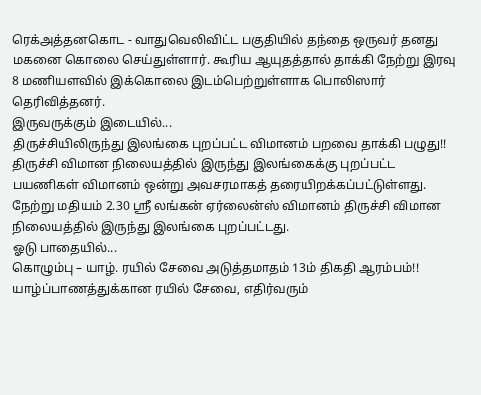ரெக்அத்தனகொட - வாதுவெலிவிட்ட பகுதியில் தந்தை ஒருவர் தனது மகனை கொலை செய்துள்ளார். கூரிய ஆயுதத்தால் தாக்கி நேற்று இரவு 8 மணியளவில் இக்கொலை இடம்பெற்றுள்ளாக பொலிஸார் தெரிவித்தனர்.
இருவருக்கும் இடையில்...
திருச்சியிலிருந்து இலங்கை புறப்பட்ட விமானம் பறவை தாக்கி பழுது!!
திருச்சி விமான நிலையத்தில் இருந்து இலங்கைக்கு புறப்பட்ட பயணிகள் விமானம் ஒன்று அவசரமாகத் தரையிறக்கப்பட்டுள்ளது.
நேற்று மதியம் 2.30 ஸ்ரீ லங்கன் ஏர்லைன்ஸ் விமானம் திருச்சி விமான நிலையத்தில் இருந்து இலங்கை புறப்பட்டது.
ஓடு பாதையில்...
கொழும்பு – யாழ். ரயில் சேவை அடுத்தமாதம் 13ம் திகதி ஆரம்பம்!!
யாழ்ப்பாணத்துக்கான ரயில் சேவை, எதிர்வரும்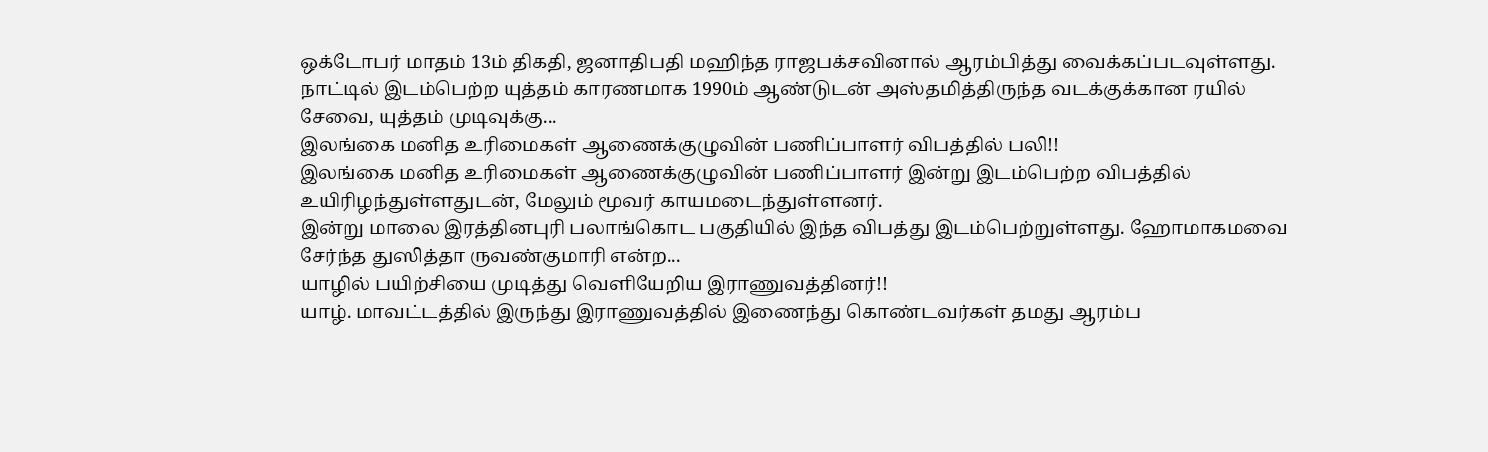ஒக்டோபர் மாதம் 13ம் திகதி, ஜனாதிபதி மஹிந்த ராஜபக்சவினால் ஆரம்பித்து வைக்கப்படவுள்ளது.
நாட்டில் இடம்பெற்ற யுத்தம் காரணமாக 1990ம் ஆண்டுடன் அஸ்தமித்திருந்த வடக்குக்கான ரயில் சேவை, யுத்தம் முடிவுக்கு...
இலங்கை மனித உரிமைகள் ஆணைக்குழுவின் பணிப்பாளர் விபத்தில் பலி!!
இலங்கை மனித உரிமைகள் ஆணைக்குழுவின் பணிப்பாளர் இன்று இடம்பெற்ற விபத்தில் உயிரிழந்துள்ளதுடன், மேலும் மூவர் காயமடைந்துள்ளனர்.
இன்று மாலை இரத்தினபுரி பலாங்கொட பகுதியில் இந்த விபத்து இடம்பெற்றுள்ளது. ஹோமாகமவை சேர்ந்த துஸித்தா ருவண்குமாரி என்ற...
யாழில் பயிற்சியை முடித்து வெளியேறிய இராணுவத்தினர்!!
யாழ். மாவட்டத்தில் இருந்து இராணுவத்தில் இணைந்து கொண்டவர்கள் தமது ஆரம்ப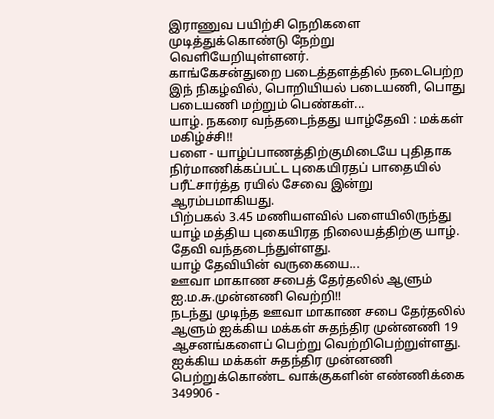இராணுவ பயிற்சி நெறிகளை முடித்துக்கொண்டு நேற்று வெளியேறியுள்ளனர்.
காங்கேசன்துறை படைத்தளத்தில் நடைபெற்ற இந் நிகழ்வில், பொறியியல் படையணி, பொது படையணி மற்றும் பெண்கள்...
யாழ். நகரை வந்தடைந்தது யாழ்தேவி : மக்கள் மகிழ்ச்சி!!
பளை - யாழ்ப்பாணத்திற்குமிடையே புதிதாக நிர்மாணிக்கப்பட்ட புகையிரதப் பாதையில் பரீட்சார்த்த ரயில் சேவை இன்று ஆரம்பமாகியது.
பிற்பகல் 3.45 மணியளவில் பளையிலிருந்து யாழ் மத்திய புகையிரத நிலையத்திற்கு யாழ். தேவி வந்தடைந்துள்ளது.
யாழ் தேவியின் வருகையை...
ஊவா மாகாண சபைத் தேர்தலில் ஆளும் ஐ.ம.சு.முன்னணி வெற்றி!!
நடந்து முடிந்த ஊவா மாகாண சபை தேர்தலில் ஆளும் ஐக்கிய மக்கள் சுதந்திர முன்னணி 19 ஆசனங்களைப் பெற்று வெற்றிபெற்றுள்ளது.
ஐக்கிய மக்கள் சுதந்திர முன்னணி பெற்றுக்கொண்ட வாக்குகளின் எண்ணிக்கை 349906 -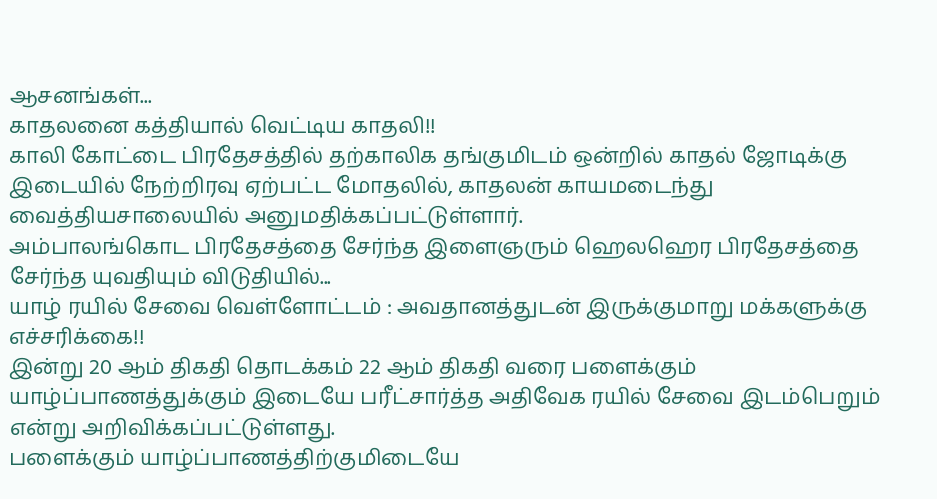ஆசனங்கள்...
காதலனை கத்தியால் வெட்டிய காதலி!!
காலி கோட்டை பிரதேசத்தில் தற்காலிக தங்குமிடம் ஒன்றில் காதல் ஜோடிக்கு இடையில் நேற்றிரவு ஏற்பட்ட மோதலில், காதலன் காயமடைந்து வைத்தியசாலையில் அனுமதிக்கப்பட்டுள்ளார்.
அம்பாலங்கொட பிரதேசத்தை சேர்ந்த இளைஞரும் ஹெலஹெர பிரதேசத்தை சேர்ந்த யுவதியும் விடுதியில்...
யாழ் ரயில் சேவை வெள்ளோட்டம் : அவதானத்துடன் இருக்குமாறு மக்களுக்கு எச்சரிக்கை!!
இன்று 20 ஆம் திகதி தொடக்கம் 22 ஆம் திகதி வரை பளைக்கும் யாழ்ப்பாணத்துக்கும் இடையே பரீட்சார்த்த அதிவேக ரயில் சேவை இடம்பெறும் என்று அறிவிக்கப்பட்டுள்ளது.
பளைக்கும் யாழ்ப்பாணத்திற்குமிடையே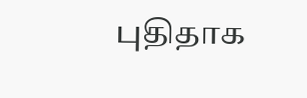புதிதாக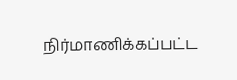நிர்மாணிக்கப்பட்ட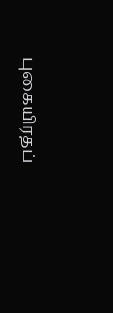புகையிரதப்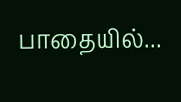பாதையில்...